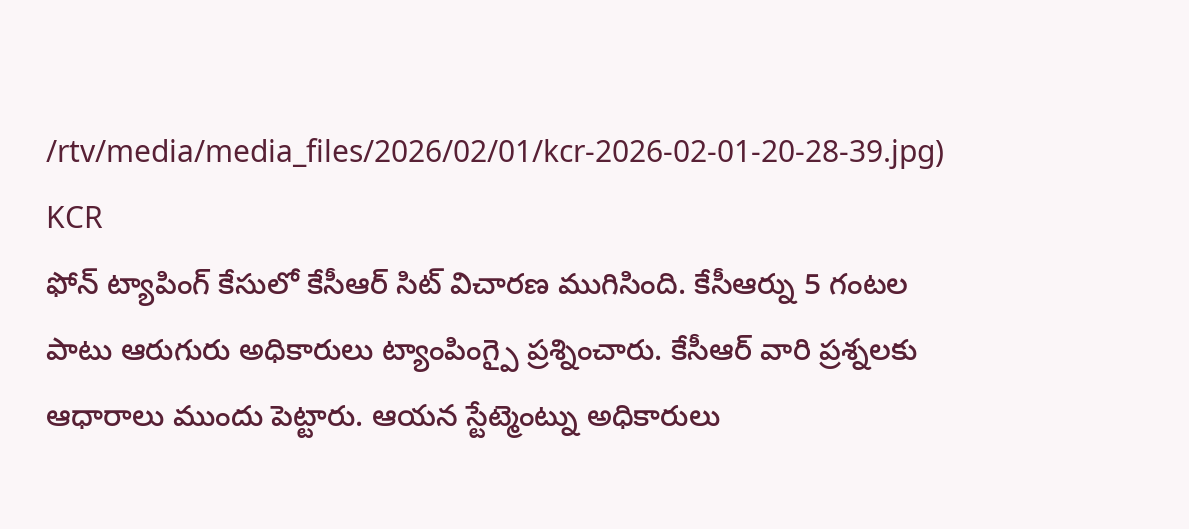/rtv/media/media_files/2026/02/01/kcr-2026-02-01-20-28-39.jpg)
KCR
ఫోన్ ట్యాపింగ్ కేసులో కేసీఆర్ సిట్ విచారణ ముగిసింది. కేసీఆర్ను 5 గంటల పాటు ఆరుగురు అధికారులు ట్యాంపింగ్పై ప్రశ్నించారు. కేసీఆర్ వారి ప్రశ్నలకు ఆధారాలు ముందు పెట్టారు. ఆయన స్టేట్మెంట్ను అధికారులు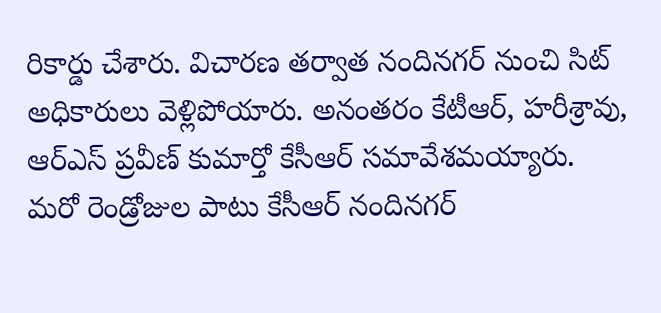రికార్డు చేశారు. విచారణ తర్వాత నందినగర్ నుంచి సిట్ అధికారులు వెళ్లిపోయారు. అనంతరం కేటీఆర్, హరీశ్రావు, ఆర్ఎస్ ప్రవీణ్ కుమార్తో కేసీఆర్ సమావేశమయ్యారు.
మరో రెండ్రోజుల పాటు కేసీఆర్ నందినగర్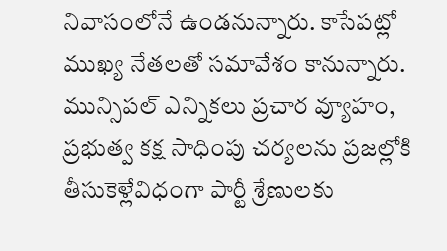నివాసంలోనే ఉండనున్నారు. కాసేపట్లో ముఖ్య నేతలతో సమావేశం కానున్నారు. మున్సిపల్ ఎన్నికలు ప్రచార వ్యూహం, ప్రభుత్వ కక్ష సాధింపు చర్యలను ప్రజల్లోకి తీసుకెళ్లేవిధంగా పార్టీ శ్రేణులకు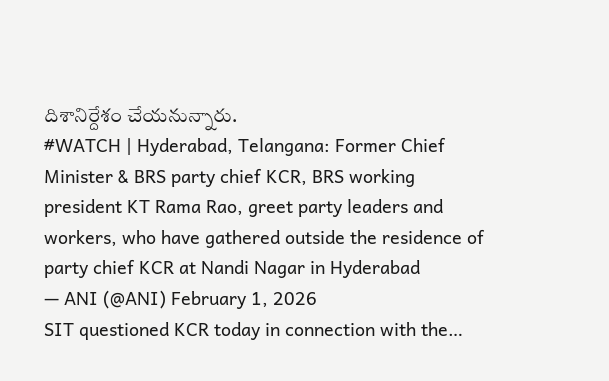దిశానిర్దేశం చేయనున్నారు.
#WATCH | Hyderabad, Telangana: Former Chief Minister & BRS party chief KCR, BRS working president KT Rama Rao, greet party leaders and workers, who have gathered outside the residence of party chief KCR at Nandi Nagar in Hyderabad
— ANI (@ANI) February 1, 2026
SIT questioned KCR today in connection with the…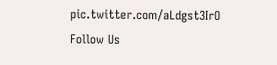pic.twitter.com/aLdgst3IrO
Follow Us